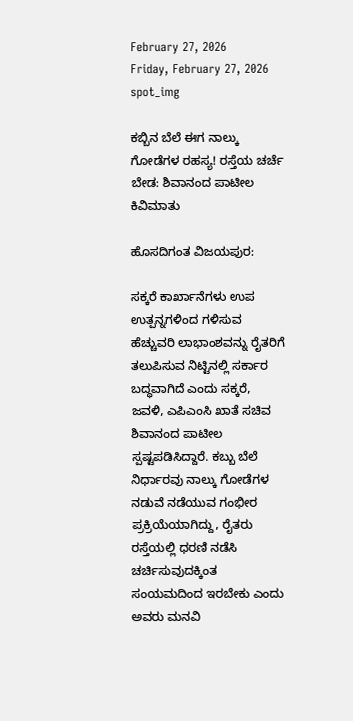February 27, 2026
Friday, February 27, 2026
spot_img

ಕಬ್ಬಿನ ಬೆಲೆ ಈಗ ನಾಲ್ಕು ಗೋಡೆಗಳ ರಹಸ್ಯ! ರಸ್ತೆಯ ಚರ್ಚೆ ಬೇಡ: ಶಿವಾನಂದ ಪಾಟೀಲ ಕಿವಿಮಾತು

ಹೊಸದಿಗಂತ ವಿಜಯಪುರ:

ಸಕ್ಕರೆ ಕಾರ್ಖಾನೆಗಳು ಉಪ ಉತ್ಪನ್ನಗಳಿಂದ ಗಳಿಸುವ ಹೆಚ್ಚುವರಿ ಲಾಭಾಂಶವನ್ನು ರೈತರಿಗೆ ತಲುಪಿಸುವ ನಿಟ್ಟಿನಲ್ಲಿ ಸರ್ಕಾರ ಬದ್ಧವಾಗಿದೆ ಎಂದು ಸಕ್ಕರೆ, ಜವಳಿ, ಎಪಿಎಂಸಿ ಖಾತೆ ಸಚಿವ ಶಿವಾನಂದ ಪಾಟೀಲ ಸ್ಪಷ್ಟಪಡಿಸಿದ್ದಾರೆ. ಕಬ್ಬು ಬೆಲೆ ನಿರ್ಧಾರವು ನಾಲ್ಕು ಗೋಡೆಗಳ ನಡುವೆ ನಡೆಯುವ ಗಂಭೀರ ಪ್ರಕ್ರಿಯೆಯಾಗಿದ್ದು, ರೈತರು ರಸ್ತೆಯಲ್ಲಿ ಧರಣಿ ನಡೆಸಿ ಚರ್ಚಿಸುವುದಕ್ಕಿಂತ ಸಂಯಮದಿಂದ ಇರಬೇಕು ಎಂದು ಅವರು ಮನವಿ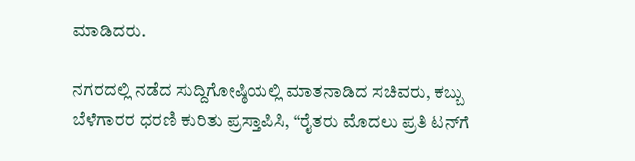ಮಾಡಿದರು.

ನಗರದಲ್ಲಿ ನಡೆದ ಸುದ್ದಿಗೋಷ್ಠಿಯಲ್ಲಿ ಮಾತನಾಡಿದ ಸಚಿವರು, ಕಬ್ಬು ಬೆಳೆಗಾರರ ಧರಣಿ ಕುರಿತು ಪ್ರಸ್ತಾಪಿಸಿ, “ರೈತರು ಮೊದಲು ಪ್ರತಿ ಟನ್‌ಗೆ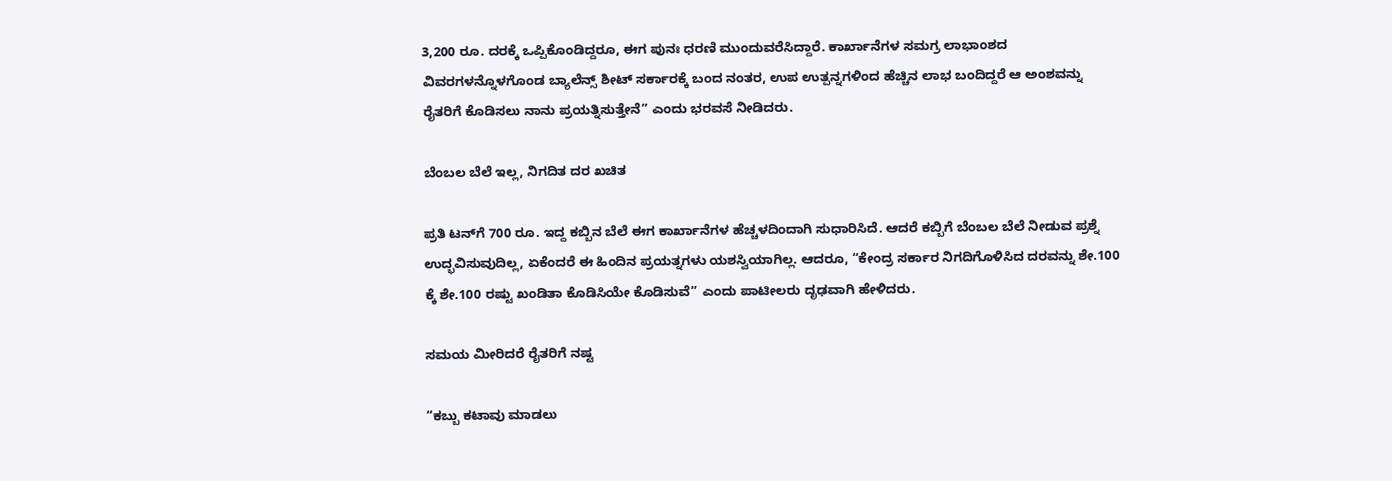3,200 ರೂ. ದರಕ್ಕೆ ಒಪ್ಪಿಕೊಂಡಿದ್ದರೂ, ಈಗ ಪುನಃ ಧರಣಿ ಮುಂದುವರೆಸಿದ್ದಾರೆ. ಕಾರ್ಖಾನೆಗಳ ಸಮಗ್ರ ಲಾಭಾಂಶದ ವಿವರಗಳನ್ನೊಳಗೊಂಡ ಬ್ಯಾಲೆನ್ಸ್ ಶೀಟ್ ಸರ್ಕಾರಕ್ಕೆ ಬಂದ ನಂತರ, ಉಪ ಉತ್ಪನ್ನಗಳಿಂದ ಹೆಚ್ಚಿನ ಲಾಭ ಬಂದಿದ್ದರೆ ಆ ಅಂಶವನ್ನು ರೈತರಿಗೆ ಕೊಡಿಸಲು ನಾನು ಪ್ರಯತ್ನಿಸುತ್ತೇನೆ” ಎಂದು ಭರವಸೆ ನೀಡಿದರು.

ಬೆಂಬಲ ಬೆಲೆ ಇಲ್ಲ, ನಿಗದಿತ ದರ ಖಚಿತ

ಪ್ರತಿ ಟನ್‌ಗೆ 700 ರೂ. ಇದ್ದ ಕಬ್ಬಿನ ಬೆಲೆ ಈಗ ಕಾರ್ಖಾನೆಗಳ ಹೆಚ್ಚಳದಿಂದಾಗಿ ಸುಧಾರಿಸಿದೆ. ಆದರೆ ಕಬ್ಬಿಗೆ ಬೆಂಬಲ ಬೆಲೆ ನೀಡುವ ಪ್ರಶ್ನೆ ಉದ್ಭವಿಸುವುದಿಲ್ಲ, ಏಕೆಂದರೆ ಈ ಹಿಂದಿನ ಪ್ರಯತ್ನಗಳು ಯಶಸ್ವಿಯಾಗಿಲ್ಲ. ಆದರೂ, “ಕೇಂದ್ರ ಸರ್ಕಾರ ನಿಗದಿಗೊಳಿಸಿದ ದರವನ್ನು ಶೇ.100 ಕ್ಕೆ ಶೇ.100 ರಷ್ಟು ಖಂಡಿತಾ ಕೊಡಿಸಿಯೇ ಕೊಡಿಸುವೆ” ಎಂದು ಪಾಟೀಲರು ದೃಢವಾಗಿ ಹೇಳಿದರು.

ಸಮಯ ಮೀರಿದರೆ ರೈತರಿಗೆ ನಷ್ಟ

“ಕಬ್ಬು ಕಟಾವು ಮಾಡಲು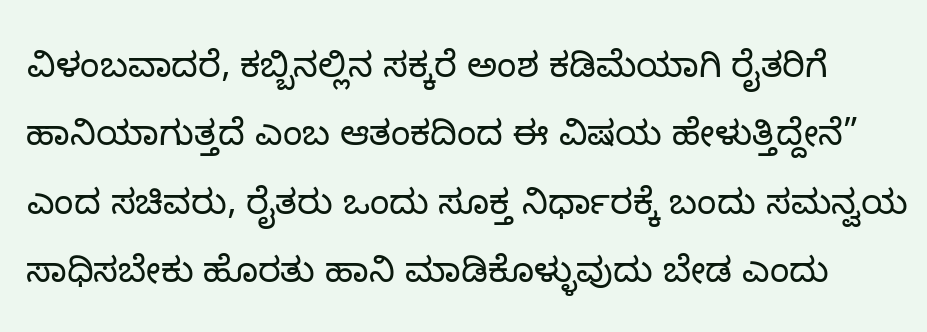ವಿಳಂಬವಾದರೆ, ಕಬ್ಬಿನಲ್ಲಿನ ಸಕ್ಕರೆ ಅಂಶ ಕಡಿಮೆಯಾಗಿ ರೈತರಿಗೆ ಹಾನಿಯಾಗುತ್ತದೆ ಎಂಬ ಆತಂಕದಿಂದ ಈ ವಿಷಯ ಹೇಳುತ್ತಿದ್ದೇನೆ” ಎಂದ ಸಚಿವರು, ರೈತರು ಒಂದು ಸೂಕ್ತ ನಿರ್ಧಾರಕ್ಕೆ ಬಂದು ಸಮನ್ವಯ ಸಾಧಿಸಬೇಕು ಹೊರತು ಹಾನಿ ಮಾಡಿಕೊಳ್ಳುವುದು ಬೇಡ ಎಂದು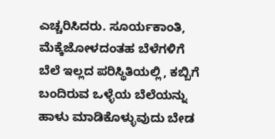ಎಚ್ಚರಿಸಿದರು. ಸೂರ್ಯಕಾಂತಿ, ಮೆಕ್ಕೆಜೋಳದಂತಹ ಬೆಳೆಗಳಿಗೆ ಬೆಲೆ ಇಲ್ಲದ ಪರಿಸ್ಥಿತಿಯಲ್ಲಿ, ಕಬ್ಬಿಗೆ ಬಂದಿರುವ ಒಳ್ಳೆಯ ಬೆಲೆಯನ್ನು ಹಾಳು ಮಾಡಿಕೊಳ್ಳುವುದು ಬೇಡ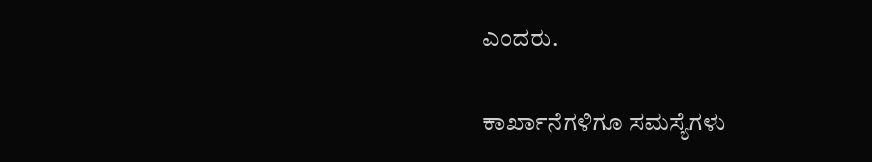ಎಂದರು.

ಕಾರ್ಖಾನೆಗಳಿಗೂ ಸಮಸ್ಯೆಗಳು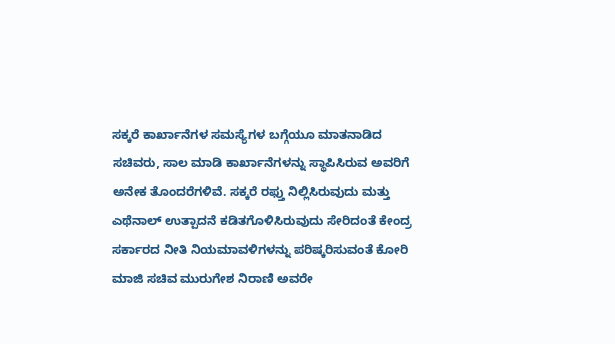ಸಕ್ಕರೆ ಕಾರ್ಖಾನೆಗಳ ಸಮಸ್ಯೆಗಳ ಬಗ್ಗೆಯೂ ಮಾತನಾಡಿದ ಸಚಿವರು, ಸಾಲ ಮಾಡಿ ಕಾರ್ಖಾನೆಗಳನ್ನು ಸ್ಥಾಪಿಸಿರುವ ಅವರಿಗೆ ಅನೇಕ ತೊಂದರೆಗಳಿವೆ. ಸಕ್ಕರೆ ರಫ್ತು ನಿಲ್ಲಿಸಿರುವುದು ಮತ್ತು ಎಥೆನಾಲ್ ಉತ್ಪಾದನೆ ಕಡಿತಗೊಳಿಸಿರುವುದು ಸೇರಿದಂತೆ ಕೇಂದ್ರ ಸರ್ಕಾರದ ನೀತಿ ನಿಯಮಾವಳಿಗಳನ್ನು ಪರಿಷ್ಕರಿಸುವಂತೆ ಕೋರಿ ಮಾಜಿ ಸಚಿವ ಮುರುಗೇಶ ನಿರಾಣಿ ಅವರೇ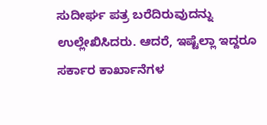ಸುದೀರ್ಘ ಪತ್ರ ಬರೆದಿರುವುದನ್ನು ಉಲ್ಲೇಖಿಸಿದರು. ಆದರೆ, ಇಷ್ಟೆಲ್ಲಾ ಇದ್ದರೂ ಸರ್ಕಾರ ಕಾರ್ಖಾನೆಗಳ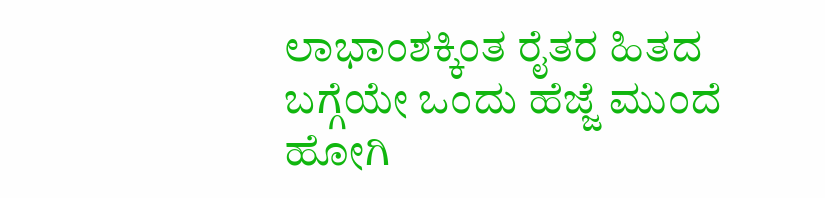ಲಾಭಾಂಶಕ್ಕಿಂತ ರೈತರ ಹಿತದ ಬಗ್ಗೆಯೇ ಒಂದು ಹೆಜ್ಜೆ ಮುಂದೆ ಹೋಗಿ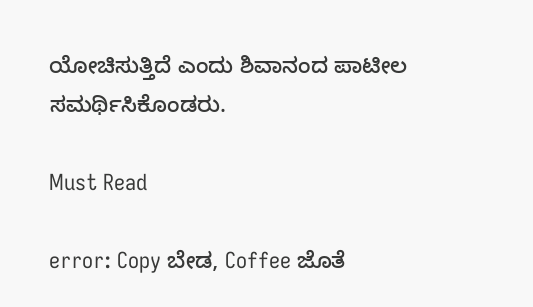ಯೋಚಿಸುತ್ತಿದೆ ಎಂದು ಶಿವಾನಂದ ಪಾಟೀಲ ಸಮರ್ಥಿಸಿಕೊಂಡರು.

Must Read

error: Copy ಬೇಡ, Coffee ಜೊತೆ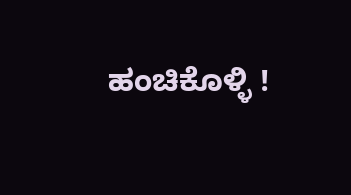ಹಂಚಿಕೊಳ್ಳಿ !